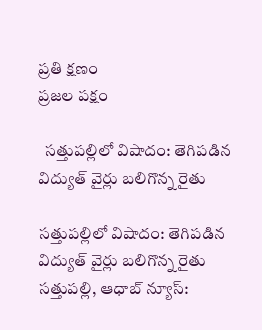ప్రతి క్షణం
ప్రజల పక్షం

  సత్తుపల్లిలో విషాదం: తెగిపడిన విద్యుత్ వైర్లు బలిగొన్న రైతు

సత్తుపల్లిలో విషాదం: తెగిపడిన విద్యుత్ వైర్లు బలిగొన్న రైతు
సత్తుపల్లి, ఆధాబ్ న్యూస్: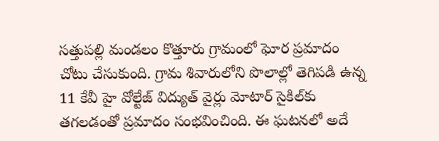సత్తుపల్లి మండలం కొత్తూరు గ్రామంలో ఘోర ప్రమాదం చోటు చేసుకుంది. గ్రామ శివారులోని పొలాల్లో తెగిపడి ఉన్న 11 కేవీ హై వోల్టేజ్ విద్యుత్ వైర్లు మోటార్ సైకిల్‌కు తగలడంతో ప్రమాదం సంభవించింది. ఈ ఘటనలో అదే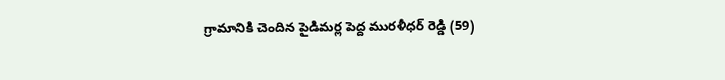గ్రామానికి చెందిన పైడిమర్ల పెద్ద మురళీధర్ రెడ్డి (59)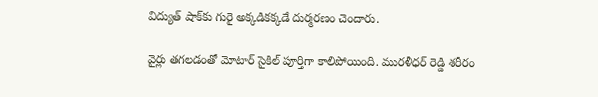విద్యుత్ షాక్‌కు గురై అక్కడికక్కడే దుర్మరణం చెందారు.

వైర్లు తగలడంతో మోటార్ సైకిల్ పూర్తిగా కాలిపోయింది. మురళీధర్ రెడ్డి శరీరం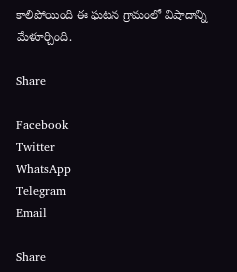కాలిపోయింది ఈ ఘటన గ్రామంలో విషాదాన్ని మేళూర్చింది.

Share

Facebook
Twitter
WhatsApp
Telegram
Email

Share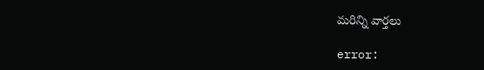మరిన్ని వార్తలు

error: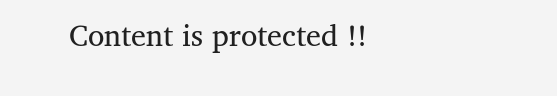Content is protected !!